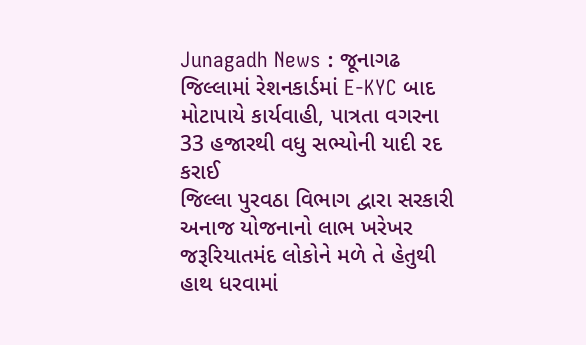Junagadh News : જૂનાગઢ જિલ્લામાં રેશનકાર્ડમાં E-KYC બાદ મોટાપાયે કાર્યવાહી, પાત્રતા વગરના 33 હજારથી વધુ સભ્યોની યાદી રદ કરાઈ
જિલ્લા પુરવઠા વિભાગ દ્વારા સરકારી અનાજ યોજનાનો લાભ ખરેખર જરૂરિયાતમંદ લોકોને મળે તે હેતુથી હાથ ધરવામાં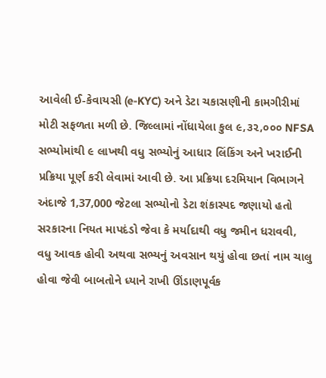આવેલી ઈ-કેવાયસી (e-KYC) અને ડેટા ચકાસણીની કામગીરીમાં મોટી સફળતા મળી છે. જિલ્લામાં નોંધાયેલા કુલ ૯,૩૨,૦૦૦ NFSA સભ્યોમાંથી ૯ લાખથી વધુ સભ્યોનું આધાર લિંકિંગ અને ખરાઈની પ્રક્રિયા પૂર્ણ કરી લેવામાં આવી છે. આ પ્રક્રિયા દરમિયાન વિભાગને અંદાજે 1,37,000 જેટલા સભ્યોનો ડેટા શંકાસ્પદ જણાયો હતો સરકારના નિયત માપદંડો જેવા કે મર્યાદાથી વધુ જમીન ધરાવવી, વધુ આવક હોવી અથવા સભ્યનું અવસાન થયું હોવા છતાં નામ ચાલુ હોવા જેવી બાબતોને ધ્યાને રાખી ઊંડાણપૂર્વક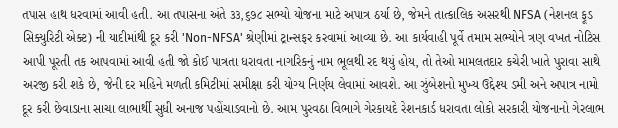તપાસ હાથ ધરવામાં આવી હતી. આ તપાસના અંતે ૩૩,૬૭૮ સભ્યો યોજના માટે અપાત્ર ઠર્યા છે, જેમને તાત્કાલિક અસરથી NFSA (નેશનલ ફૂડ સિક્યુરિટી એક્ટ) ની યાદીમાંથી દૂર કરી 'Non-NFSA' શ્રેણીમાં ટ્રાન્સફર કરવામાં આવ્યા છે. આ કાર્યવાહી પૂર્વે તમામ સભ્યોને ત્રણ વખત નોટિસ આપી પૂરતી તક આપવામાં આવી હતી જો કોઈ પાત્રતા ધરાવતા નાગરિકનું નામ ભૂલથી રદ થયું હોય, તો તેઓ મામલતદાર કચેરી ખાતે પુરાવા સાથે અરજી કરી શકે છે, જેની દર મહિને મળતી કમિટીમાં સમીક્ષા કરી યોગ્ય નિર્ણય લેવામાં આવશે. આ ઝુંબેશનો મુખ્ય ઉદ્દેશ્ય ડમી અને અપાત્ર નામો દૂર કરી છેવાડાના સાચા લાભાર્થી સુધી અનાજ પહોંચાડવાનો છે. આમ પુરવઠા વિભાગે ગેરકાયદે રેશનકાર્ડ ધરાવતા લોકો સરકારી યોજનાનો ગેરલાભ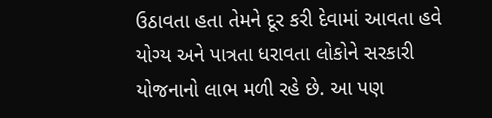ઉઠાવતા હતા તેમને દૂર કરી દેવામાં આવતા હવે યોગ્ય અને પાત્રતા ધરાવતા લોકોને સરકારી યોજનાનો લાભ મળી રહે છે. આ પણ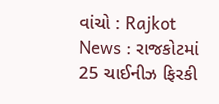વાંચો : Rajkot News : રાજકોટમાં 25 ચાઈનીઝ ફિરકી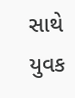સાથે યુવક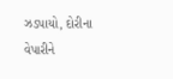ઝડપાયો, દોરીના વેપારીને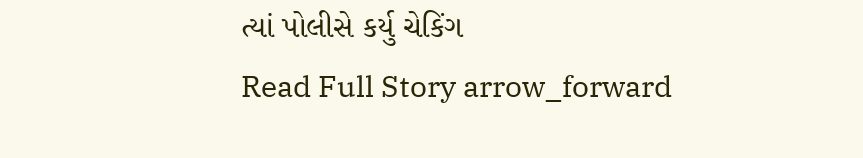ત્યાં પોલીસે કર્યુ ચેકિંગ
Read Full Story arrow_forward